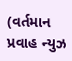(વર્તમાન પ્રવાહ ન્યુઝ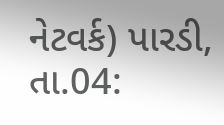નેટવર્ક) પારડી, તા.04: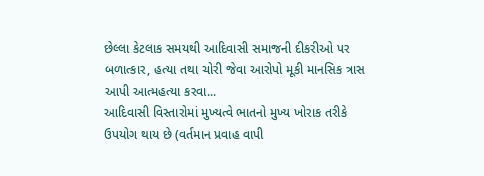છેલ્લા કેટલાક સમયથી આદિવાસી સમાજની દીકરીઓ પર બળાત્કાર, હત્યા તથા ચોરી જેવા આરોપો મૂકી માનસિક ત્રાસ આપી આત્મહત્યા કરવા...
આદિવાસી વિસ્તારોમાં મુખ્યત્વે ભાતનો મુખ્ય ખોરાક તરીકે ઉપયોગ થાય છે (વર્તમાન પ્રવાહ વાપી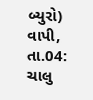બ્યુરો) વાપી, તા.04: ચાલુ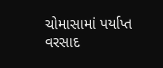ચોમાસામાં પર્યાપ્ત વરસાદ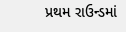પ્રથમ રાઉન્ડમાં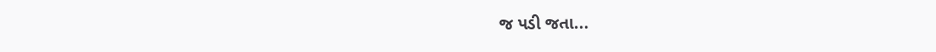જ પડી જતા...